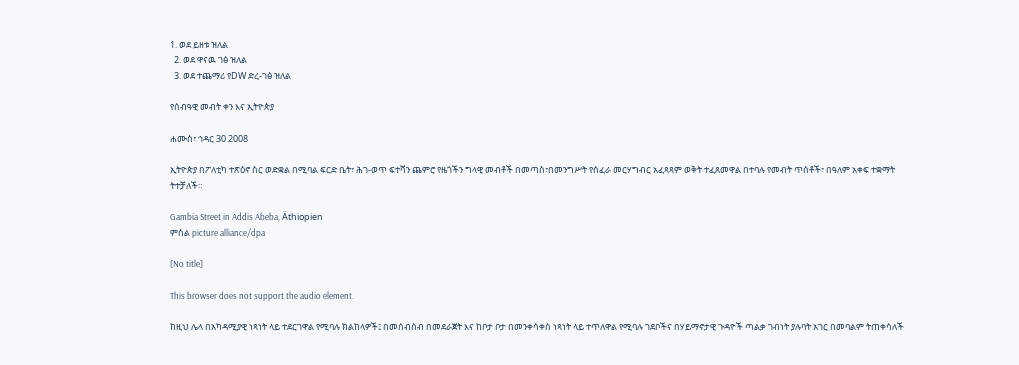1. ወደ ይዘቱ ዝለል
  2. ወደ ዋናዉ ገፅ ዝለል
  3. ወደ ተጨማሪ የDW ድረ-ገፅ ዝለል

የሰብዓዊ መብት ቀን እና ኢትዮጵያ

ሐሙስ፣ ኅዳር 30 2008

ኢትዮጵያ በፖለቲካ ተጽዕኖ ስር ወድቋል በሚባል ፍርድ ቤት፣ ሕገ-ወጥ ፍተሻን ጨምሮ የዜጎችን ግላዊ መብቶች በመጣስ፣በመንግሥት የሰፈራ መርሃግብር አፈጻጻም ወቅት ተፈጸመዋል በተባሉ የመብት ጥሰቶች፣ በዓለም አቀፍ ተቋማት ትተቻለች።

Gambia Street in Addis Abeba, Äthiopien
ምስል picture alliance/dpa

[No title]

This browser does not support the audio element.

ከዚህ ሌላ በአካዳሚያዊ ነጻነት ላይ ተደርገዋል የሚባሉ ክልከላዎች፤ በመሰብሰብ በመደራጀት እና ከቦታ ቦታ በመንቀሳቀስ ነጻነት ላይ ተጥለዋል የሚባሉ ገደቦችና በሃይማኖታዊ ጉዳዮች ጣልቃ ገብነት ያሉባት አገር በመባልም ትጠቀሳለች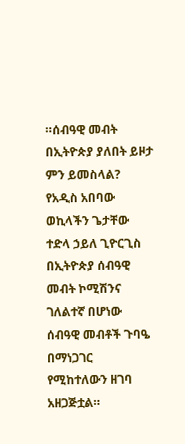።ሰብዓዊ መብት በኢትዮጵያ ያለበት ይዞታ ምን ይመስላል? የአዲስ አበባው ወኪላችን ጌታቸው ተድላ ኃይለ ጊዮርጊስ በኢትዮጵያ ሰብዓዊ መብት ኮሚሽንና ገለልተኛ በሆነው ሰብዓዊ መብቶች ጉባዔ በማነጋገር የሚከተለውን ዘገባ አዘጋጅቷል።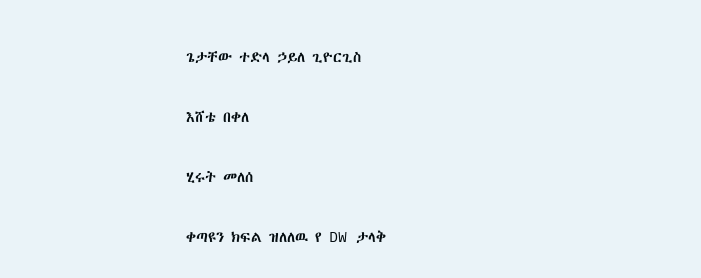ጌታቸው ተድላ ኃይለ ጊዮርጊስ

እሸቴ በቀለ

ሂሩት መለሰ

ቀጣዩን ክፍል ዝለለዉ የ DW ታላቅ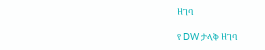ዘገባ

የ DW ታላቅ ዘገባ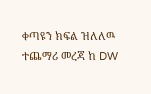ቀጣዩን ክፍል ዝለለዉ ተጨማሪ መረጃ ከ DW